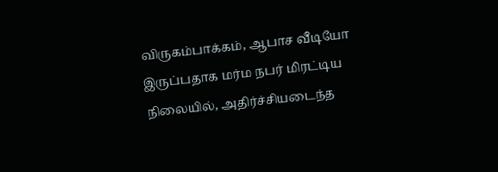விருகம்பாக்கம், ஆபாச வீடியோ இருப்பதாக மர்ம நபர் மிரட்டிய நிலையில், அதிர்ச்சியடைந்த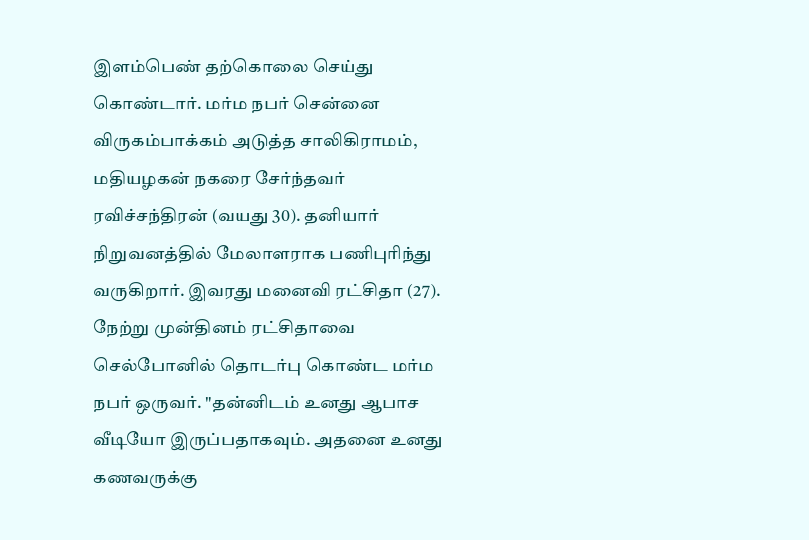இளம்பெண் தற்கொலை செய்து கொண்டார். மர்ம நபர் சென்னை விருகம்பாக்கம் அடுத்த சாலிகிராமம், மதியழகன் நகரை சேர்ந்தவர் ரவிச்சந்திரன் (வயது 30). தனியார் நிறுவனத்தில் மேலாளராக பணிபுரிந்து வருகிறார். இவரது மனைவி ரட்சிதா (27). நேற்று முன்தினம் ரட்சிதாவை செல்போனில் தொடர்பு கொண்ட மர்ம நபர் ஒருவர். "தன்னிடம் உனது ஆபாச வீடியோ இருப்பதாகவும். அதனை உனது கணவருக்கு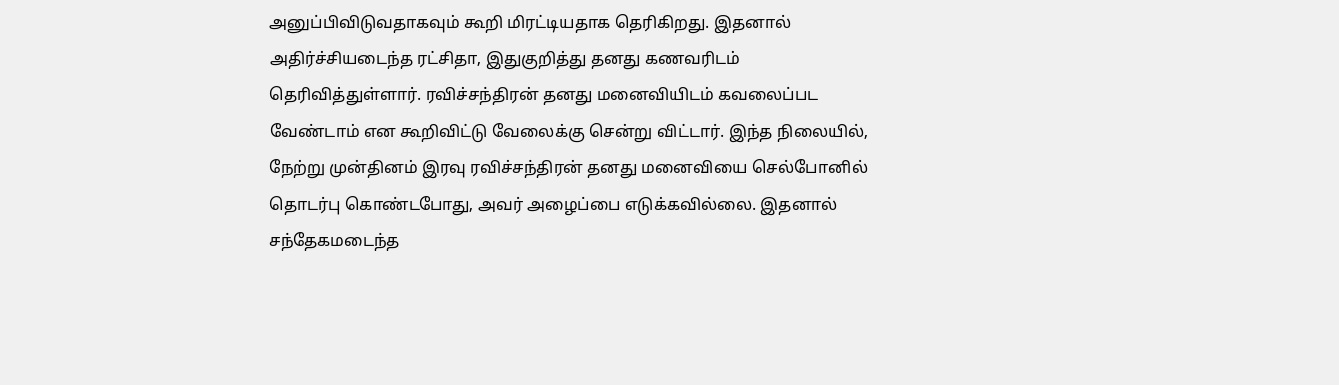அனுப்பிவிடுவதாகவும் கூறி மிரட்டியதாக தெரிகிறது. இதனால் அதிர்ச்சியடைந்த ரட்சிதா, இதுகுறித்து தனது கணவரிடம் தெரிவித்துள்ளார். ரவிச்சந்திரன் தனது மனைவியிடம் கவலைப்பட வேண்டாம் என கூறிவிட்டு வேலைக்கு சென்று விட்டார். இந்த நிலையில், நேற்று முன்தினம் இரவு ரவிச்சந்திரன் தனது மனைவியை செல்போனில் தொடர்பு கொண்டபோது, அவர் அழைப்பை எடுக்கவில்லை. இதனால் சந்தேகமடைந்த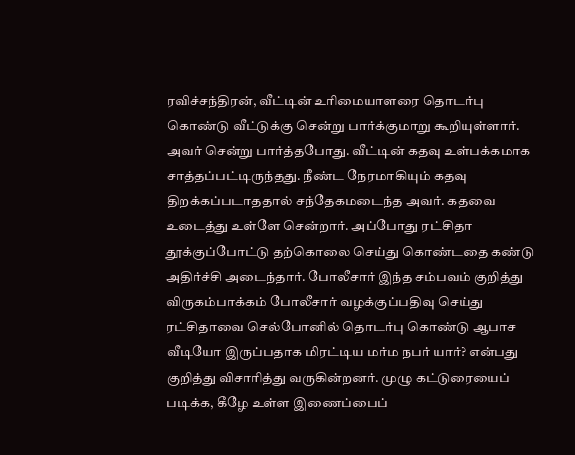ரவிச்சந்திரன், வீட்டின் உரிமையாளரை தொடர்பு கொண்டு வீட்டுக்கு சென்று பார்க்குமாறு கூறியுள்ளார். அவர் சென்று பார்த்தபோது. வீட்டின் கதவு உள்பக்கமாக சாத்தப்பட்டிருந்தது. நீண்ட நேரமாகியும் கதவு திறக்கப்படாததால் சந்தேகமடைந்த அவர். கதவை உடைத்து உள்ளே சென்றார். அப்போது ரட்சிதா தூக்குப்போட்டு தற்கொலை செய்து கொண்டதை கண்டு அதிர்ச்சி அடைந்தார். போலீசார் இந்த சம்பவம் குறித்து விருகம்பாக்கம் போலீசார் வழக்குப்பதிவு செய்து ரட்சிதாவை செல்போனில் தொடர்பு கொண்டு ஆபாச வீடியோ இருப்பதாக மிரட்டிய மர்ம நபர் யார்? என்பது குறித்து விசாரித்து வருகின்றனர். முழு கட்டுரையைப் படிக்க, கீழே உள்ள இணைப்பைப்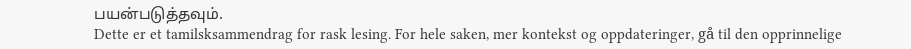பயன்படுத்தவும்.
Dette er et tamilsksammendrag for rask lesing. For hele saken, mer kontekst og oppdateringer, gå til den opprinnelige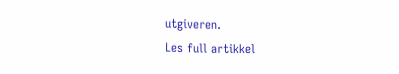utgiveren.
Les full artikkel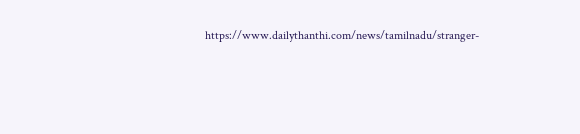https://www.dailythanthi.com/news/tamilnadu/stranger-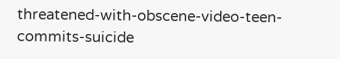threatened-with-obscene-video-teen-commits-suicide